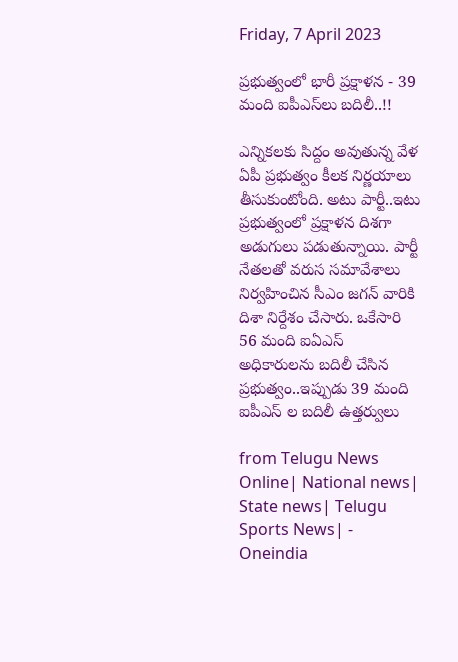Friday, 7 April 2023

ప్రభుత్వంలో భారీ ప్రక్షాళన - 39 మంది ఐపీఎస్‌లు బదిలీ..!!

ఎన్నికలకు సిద్దం అవుతున్న వేళ ఏపీ ప్రభుత్వం కీలక నిర్ణయాలు తీసుకుంటోంది. అటు పార్టీ..ఇటు ప్రభుత్వంలో ప్రక్షాళన దిశగా అడుగులు పడుతున్నాయి. పార్టీ నేతలతో వరుస సమావేశాలు నిర్వహించిన సీఎం జగన్ వారికి దిశా నిర్దేశం చేసారు. ఒకేసారి 56 మంది ఐఏఎస్ అధికారులను బదిలీ చేసిన ప్రభుత్వం..ఇప్పుడు 39 మంది ఐపీఎస్ ల బదిలీ ఉత్తర్వులు

from Telugu News Online| National news| State news| Telugu Sports News| - Oneindia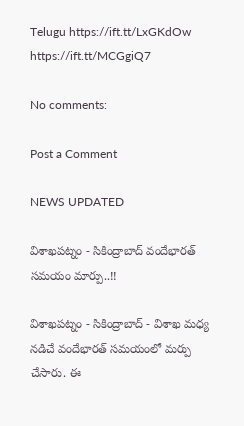Telugu https://ift.tt/LxGKdOw
https://ift.tt/MCGgiQ7

No comments:

Post a Comment

NEWS UPDATED

విశాఖపట్నం - సికింద్రాబాద్ వందేభారత్ సమయం మార్పు..!!

విశాఖపట్నం - సికింద్రాబాద్ - విశాఖ మధ్య నడిచే వందేభారత్ సమయంలో మర్పు చేసారు. ఈ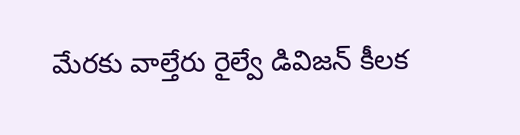మేరకు వాల్తేరు రైల్వే డివిజన్ కీలక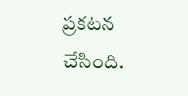ప్రకటన చేసింది.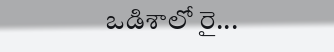ఒడిశాలో రై...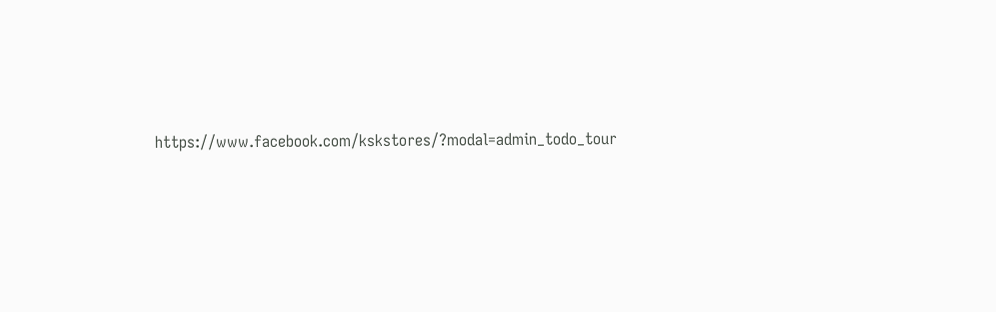https://www.facebook.com/kskstores/?modal=admin_todo_tour